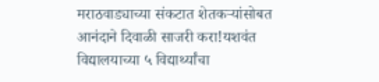मराठवाड्याच्या संकटात शेतकऱ्यांसोबत आनंदाने दिवाळी साजरी करा!यशवंत विद्यालयाच्या ५ विद्यार्थ्यांचा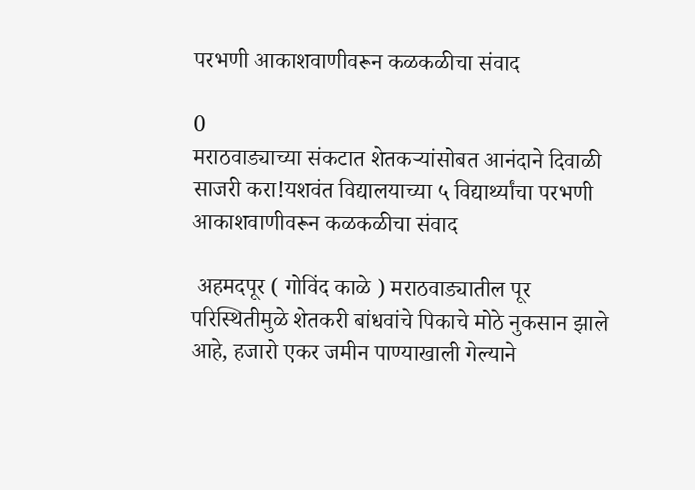परभणी आकाशवाणीवरून कळकळीचा संवाद

0
मराठवाड्याच्या संकटात शेतकऱ्यांसोबत आनंदाने दिवाळी साजरी करा!यशवंत विद्यालयाच्या ५ विद्यार्थ्यांचा परभणी आकाशवाणीवरून कळकळीचा संवाद

 अहमदपूर ( गोविंद काळे ) मराठवाड्यातील पूर परिस्थितीमुळे शेतकरी बांधवांचे पिकाचे मोठे नुकसान झाले आहे, हजारो एकर जमीन पाण्याखाली गेल्याने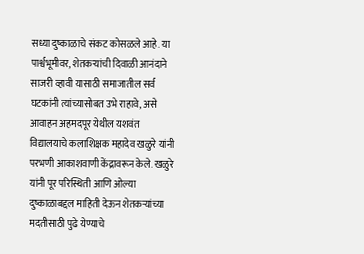सध्या दुष्काळाचे संकट कोसळले आहे. या पार्श्वभूमीवर, शेतकऱ्यांची दिवाळी आनंदाने साजरी व्हावी यासाठी समाजातील सर्व घटकांनी त्यांच्यासोबत उभे राहावे, असे आवाहन अहमदपूर येथील यशवंत विद्यालयाचे कलाशिक्षक महादेव खळुरे यांनी परभणी आकाशवाणी केंद्रावरून केले. खळुरे यांनी पूर परिस्थिती आणि ओल्या दुष्काळाबद्दल माहिती देऊन शेतकऱ्यांच्या मदतीसाठी पुढे येण्याचे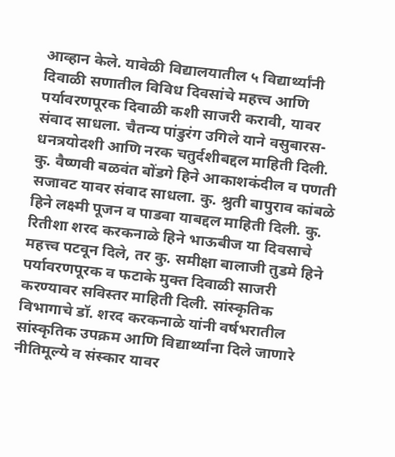आव्हान केले. यावेळी विद्यालयातील ५ विद्यार्थ्यांनी दिवाळी सणातील विविध दिवसांचे महत्त्व आणि पर्यावरणपूरक दिवाळी कशी साजरी करावी, यावर संवाद साधला. चैतन्य पांडुरंग उगिले याने वसुबारस-धनत्रयोदशी आणि नरक चतुर्दशीबद्दल माहिती दिली. कु. वैष्णवी बळवंत बोंडगे हिने आकाशकंदील व पणती सजावट यावर संवाद साधला. कु. श्रुती बापुराव कांबळे हिने लक्ष्मी पूजन व पाडवा याबद्दल माहिती दिली. कु. रितीशा शरद करकनाळे हिने भाऊबीज या दिवसाचे महत्त्व पटवून दिले, तर कु. समीक्षा बालाजी तुडमे हिने पर्यावरणपूरक व फटाके मुक्त दिवाळी साजरी करण्यावर सविस्तर माहिती दिली. सांस्कृतिक विभागाचे डॉ. शरद करकनाळे यांनी वर्षभरातील सांस्कृतिक उपक्रम आणि विद्यार्थ्यांना दिले जाणारे नीतिमूल्ये व संस्कार यावर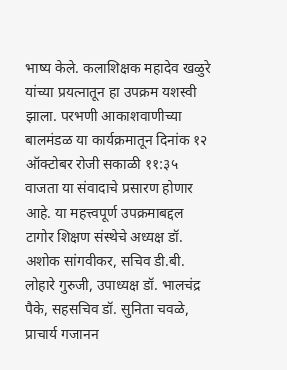भाष्य केले. कलाशिक्षक महादेव खळुरे यांच्या प्रयत्नातून हा उपक्रम यशस्वी झाला. परभणी आकाशवाणीच्या बालमंडळ या कार्यक्रमातून दिनांक १२ ऑक्टोबर रोजी सकाळी ११:३५ वाजता या संवादाचे प्रसारण होणार आहे. या महत्त्वपूर्ण उपक्रमाबद्दल टागोर शिक्षण संस्थेचे अध्यक्ष डॉ. अशोक सांगवीकर, सचिव डी.बी. लोहारे गुरुजी, उपाध्यक्ष डॉ. भालचंद्र पैके, सहसचिव डॉ. सुनिता चवळे, प्राचार्य गजानन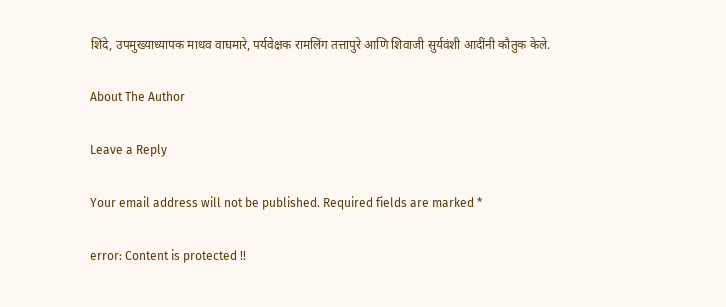शिंदे, उपमुख्याध्यापक माधव वाघमारे, पर्यवेक्षक रामलिंग तत्तापुरे आणि शिवाजी सुर्यवंशी आदींनी कौतुक केले.

About The Author

Leave a Reply

Your email address will not be published. Required fields are marked *

error: Content is protected !!